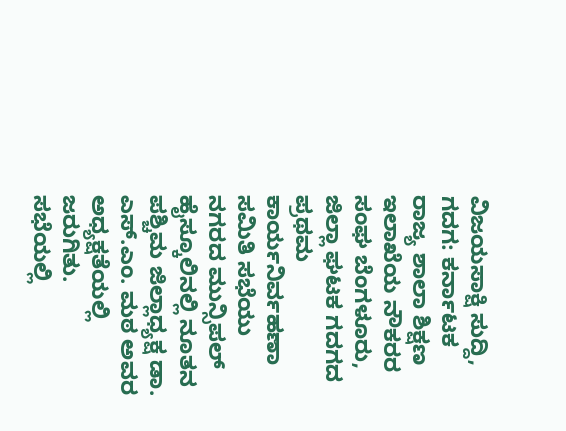ವಿಜಯಸಾಕ್ಷಿ ಸುದ್ದಿ, ಗದಗ: ಕರ್ನಾಟಕ ರಾಜ್ಯ ಶಾಲಾ ಶಿಕ್ಷಣ ಇಲಾಖೆಯ ನೌಕರರ ಸಂಘ ಬೆಂಗಳೂರು, ಜಿಲ್ಲಾ ಘಟಕ ಗದಗದ ಪ್ರಥಮ ಕಾರ್ಯನಿರ್ವಹಣಾ ಸಮಿತಿ ಸಭೆಯು ನಗರದ ಮುನ್ಸಿಪಲ್ ಹೈಸ್ಕೂಲಿನಲ್ಲಿ ನೂತನ ಪಶ್ಚಿಮ ಜಿಲ್ಲಾಧ್ಯಕ್ಷ ಡಾ. ಎಸ್.ಎಂ. ಮಠ ಅವರ ಅಧ್ಯಕ್ಷತೆಯಲ್ಲಿ ಜರುಗಿತು.
ಸಭೆಯಲ್ಲಿ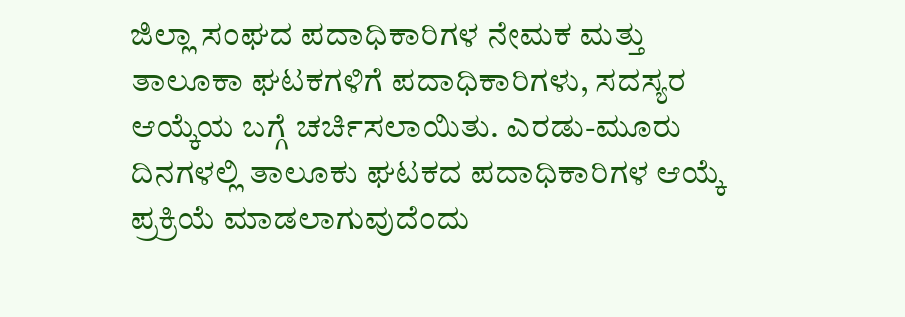ಜಿಲ್ಲಾ ಸಂಘದ ಪದಾಧಿಕಾರಿಗಳ ನೇಮಕ ಮತ್ತು ತಾಲೂಕಾ ಘಟಕಗಳಿಗೆ ಪದಾಧಿಕಾರಿಗಳು, ಸದಸ್ಯರ ಆಯ್ಕೆಯ ಬಗ್ಗೆ ಚರ್ಚಿಸಲಾಯಿತು. ಎರಡು-ಮೂರು ದಿನಗಳಲ್ಲಿ ತಾಲೂಕು ಘಟಕದ ಪದಾಧಿಕಾರಿಗಳ ಆಯ್ಕೆ ಪ್ರಕ್ರಿಯೆ ಮಾಡಲಾಗುವುದೆಂದು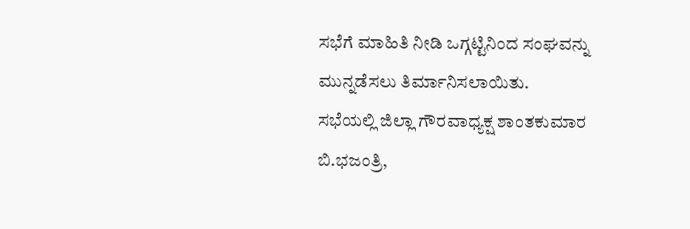ಸಭೆಗೆ ಮಾಹಿತಿ ನೀಡಿ ಒಗ್ಗಟ್ಟಿನಿಂದ ಸಂಘವನ್ನು ಮುನ್ನಡೆಸಲು ತಿರ್ಮಾನಿಸಲಾಯಿತು.
ಸಭೆಯಲ್ಲಿ ಜಿಲ್ಲಾ ಗೌರವಾಧ್ಯಕ್ಷ ಶಾಂತಕುಮಾರ ಬಿ.ಭಜಂತ್ರಿ,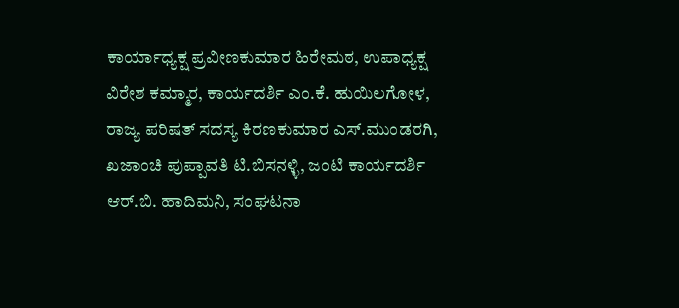ಕಾರ್ಯಾಧ್ಯಕ್ಷ ಪ್ರವೀಣಕುಮಾರ ಹಿರೇಮಠ, ಉಪಾಧ್ಯಕ್ಷ ವಿರೇಶ ಕಮ್ಮಾರ, ಕಾರ್ಯದರ್ಶಿ ಎಂ.ಕೆ. ಹುಯಿಲಗೋಳ, ರಾಜ್ಯ ಪರಿಷತ್ ಸದಸ್ಯ ಕಿರಣಕುಮಾರ ಎಸ್.ಮುಂಡರಗಿ, ಖಜಾಂಚಿ ಪುಪ್ಪಾವತಿ ಟಿ.ಬಿಸನಳ್ಳಿ, ಜಂಟಿ ಕಾರ್ಯದರ್ಶಿ ಆರ್.ಬಿ. ಹಾದಿಮನಿ, ಸಂಘಟನಾ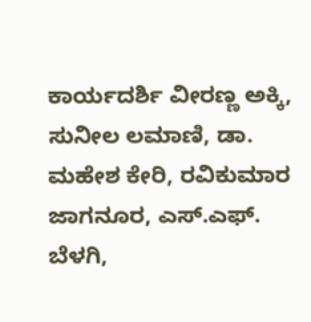ಕಾರ್ಯದರ್ಶಿ ವೀರಣ್ಣ ಅಕ್ಕಿ, ಸುನೀಲ ಲಮಾಣಿ, ಡಾ. ಮಹೇಶ ಕೇರಿ, ರವಿಕುಮಾರ ಜಾಗನೂರ, ಎಸ್.ಎಫ್. ಬೆಳಗಿ,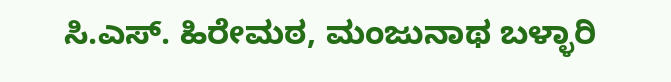ಸಿ.ಎಸ್. ಹಿರೇಮಠ, ಮಂಜುನಾಥ ಬಳ್ಳಾರಿ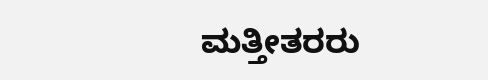ಮತ್ತೀತರರು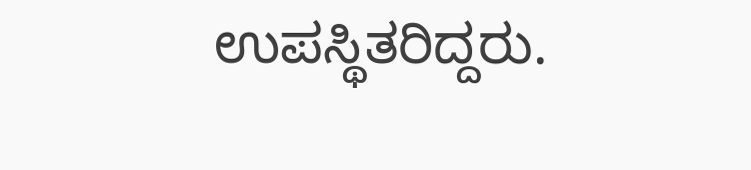ಉಪಸ್ಥಿತರಿದ್ದರು.